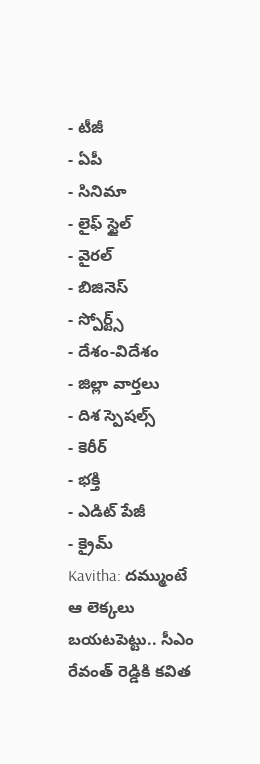- టీజీ
- ఏపీ
- సినిమా
- లైఫ్ స్టైల్
- వైరల్
- బిజినెస్
- స్పోర్ట్స్
- దేశం-విదేశం
- జిల్లా వార్తలు
- దిశ స్పెషల్స్
- కెరీర్
- భక్తి
- ఎడిట్ పేజీ
- క్రైమ్
Kavitha: దమ్ముంటే ఆ లెక్కలు బయటపెట్టు.. సీఎం రేవంత్ రెడ్డికి కవిత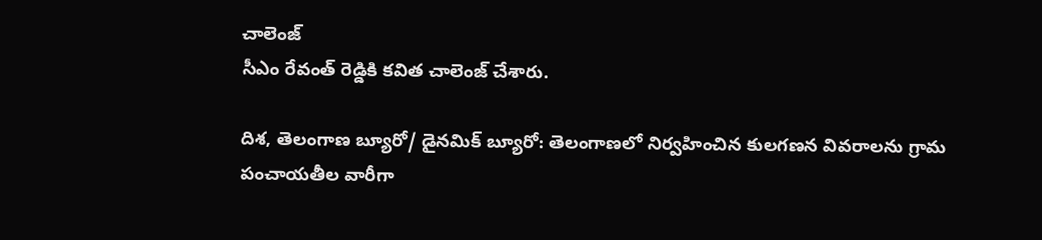చాలెంజ్
సీఎం రేవంత్ రెడ్డికి కవిత చాలెంజ్ చేశారు.

దిశ, తెలంగాణ బ్యూరో/ డైనమిక్ బ్యూరో: తెలంగాణలో నిర్వహించిన కులగణన వివరాలను గ్రామ పంచాయతీల వారీగా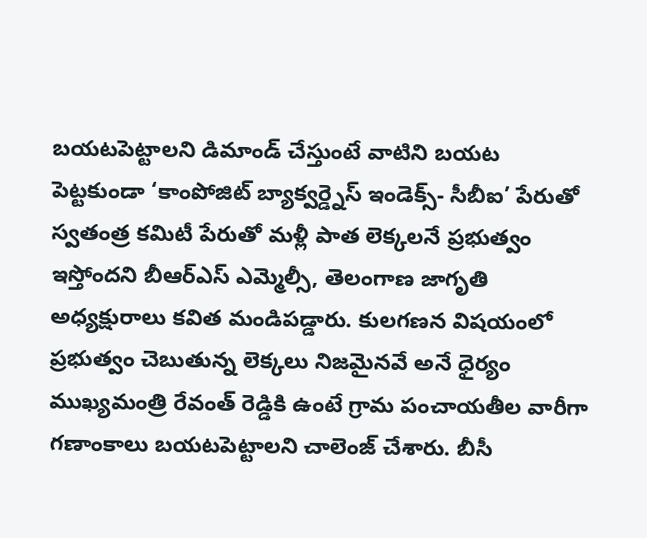బయటపెట్టాలని డిమాండ్ చేస్తుంటే వాటిని బయట పెట్టకుండా ‘కాంపోజిట్ బ్యాక్వర్డ్నెస్ ఇండెక్స్- సీబీఐ’ పేరుతో స్వతంత్ర కమిటీ పేరుతో మళ్లీ పాత లెక్కలనే ప్రభుత్వం ఇస్తోందని బీఆర్ఎస్ ఎమ్మెల్సీ, తెలంగాణ జాగృతి అధ్యక్షురాలు కవిత మండిపడ్డారు. కులగణన విషయంలో ప్రభుత్వం చెబుతున్న లెక్కలు నిజమైనవే అనే ధైర్యం ముఖ్యమంత్రి రేవంత్ రెడ్డికి ఉంటే గ్రామ పంచాయతీల వారీగా గణాంకాలు బయటపెట్టాలని చాలెంజ్ చేశారు. బీసీ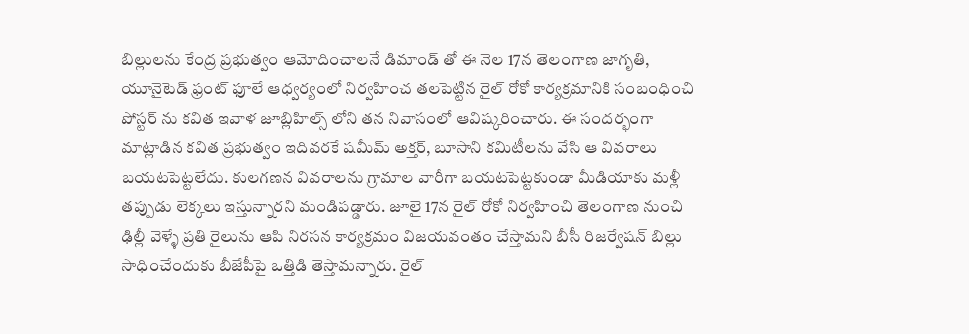బిల్లులను కేంద్ర ప్రభుత్వం ఆమోదించాలనే డిమాండ్ తో ఈ నెల 17న తెలంగాణ జాగృతి, యూనైటెడ్ ఫ్రంట్ ఫూలే ఆధ్వర్యంలో నిర్వహించ తలపెట్టిన రైల్ రోకో కార్యక్రమానికి సంబంధించి పోస్టర్ ను కవిత ఇవాళ జూబ్లిహిల్స్ లోని తన నివాసంలో ఆవిష్కరించారు. ఈ సందర్భంగా మాట్లాడిన కవిత ప్రభుత్వం ఇదివరకే షమీమ్ అక్తర్, బూసాని కమిటీలను వేసి ఆ వివరాలు బయటపెట్టలేదు. కులగణన వివరాలను గ్రామాల వారీగా బయటపెట్టకుండా మీడియాకు మళ్లీ తప్పుడు లెక్కలు ఇస్తున్నారని మండిపడ్డారు. జూలై 17న రైల్ రోకో నిర్వహించి తెలంగాణ నుంచి ఢిల్లీ వెళ్ళే ప్రతి రైలును ఆపి నిరసన కార్యక్రమం విజయవంతం చేస్తామని బీసీ రిజర్వేషన్ బిల్లు సాధించేందుకు బీజేపీపై ఒత్తిడి తెస్తామన్నారు. రైల్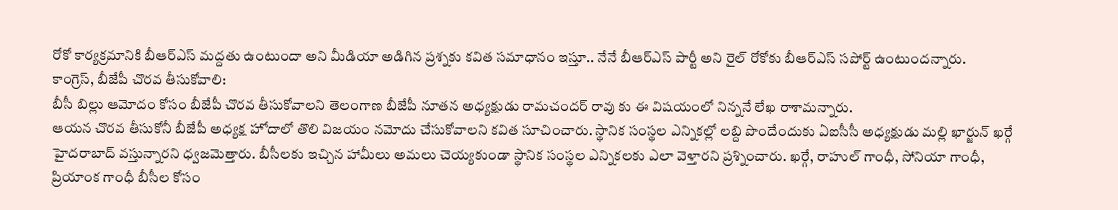రోకో కార్యక్రమానికి బీఆర్ఎస్ మద్దతు ఉంటుందా అని మీడియా అడిగిన ప్రశ్నకు కవిత సమాధానం ఇస్తూ.. నేనే బీఆర్ఎస్ పార్టీ అని రైల్ రోకోకు బీఆర్ఎస్ సపోర్ట్ ఉంటుందన్నారు.
కాంగ్రెస్, బీజేపీ చొరవ తీసుకోవాలి:
బీసీ బిల్లు ఆమోదం కోసం బీజేపీ చొరవ తీసుకోవాలని తెలంగాణ బీజేపీ నూతన అధ్యక్షుడు రామచందర్ రావు కు ఈ విషయంలో నిన్ననే లేఖ రాశామన్నారు.
ఆయన చొరవ తీసుకోనీ బీజేపీ అధ్యక్ష హోదాలో తొలి విజయం నమోదు చేసుకోవాలని కవిత సూచించారు. స్థానిక సంస్థల ఎన్నికల్లో లబ్ది పొందేందుకు ఏఐసీసీ అధ్యక్షుడు మల్లి ఖార్జున్ ఖర్గే హైదరాబాద్ వస్తున్నారని ధ్వజమెత్తారు. బీసీలకు ఇచ్చిన హామీలు అమలు చెయ్యకుండా స్థానిక సంస్థల ఎన్నికలకు ఎలా వెళ్తారని ప్రశ్నించారు. ఖర్గే, రాహుల్ గాంధీ, సోనియా గాంధీ, ప్రియాంక గాంధీ బీసీల కోసం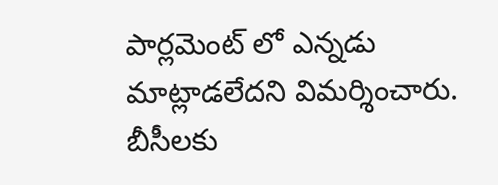పార్లమెంట్ లో ఎన్నడు మాట్లాడలేదని విమర్శించారు. బీసీలకు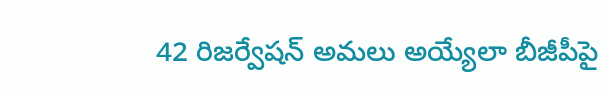42 రిజర్వేషన్ అమలు అయ్యేలా బీజీపీపై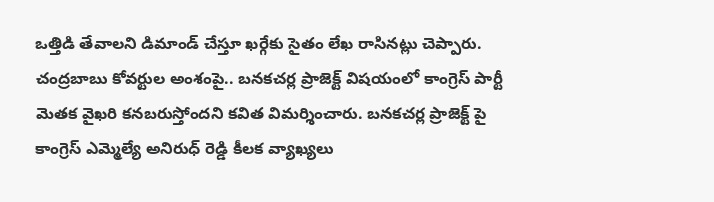ఒత్తిడి తేవాలని డిమాండ్ చేస్తూ ఖర్గేకు సైతం లేఖ రాసినట్లు చెప్పారు.
చంద్రబాబు కోవర్టుల అంశంపై.. బనకచర్ల ప్రాజెక్ట్ విషయంలో కాంగ్రెస్ పార్టీ మెతక వైఖరి కనబరుస్తోందని కవిత విమర్శించారు. బనకచర్ల ప్రాజెక్ట్ పై కాంగ్రెస్ ఎమ్మెల్యే అనిరుధ్ రెడ్డి కీలక వ్యాఖ్యలు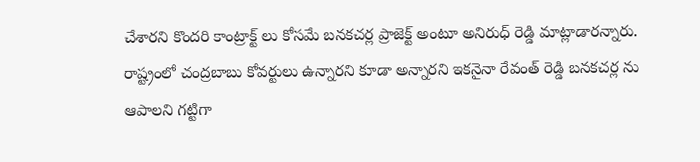చేశారని కొందరి కాంట్రాక్ట్ లు కోసమే బనకచర్ల ప్రాజెక్ట్ అంటూ అనిరుధ్ రెడ్డి మాట్లాడారన్నారు. రాష్ట్రంలో చంద్రబాబు కోవర్టులు ఉన్నారని కూడా అన్నారని ఇకనైనా రేవంత్ రెడ్డి బనకచర్ల ను ఆపాలని గట్టిగా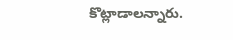కొట్లాడాలన్నారు.